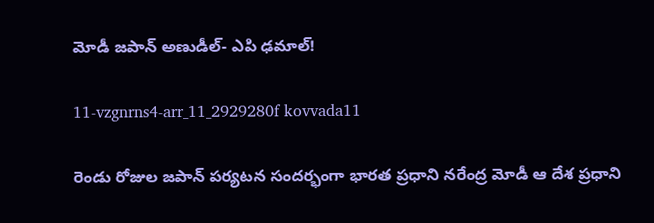మోడీ జపాన్‌ అణుడీల్‌- ఎపి ఢమాల్‌!

11-vzgnrns4-arr_11_2929280f kovvada11

రెండు రోజుల జపాన్‌ పర్యటన సందర్భంగా భారత ప్రధాని నరేంద్ర మోడీ ఆ దేశ ప్రధాని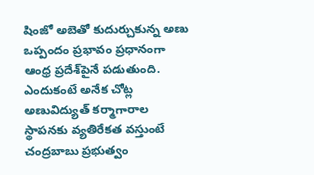షింజో అబెతో కుదుర్చుకున్న అణు ఒప్పందం ప్రభావం ప్రధానంగా ఆంధ్ర ప్రదేశ్‌పైనే పడుతుంది. ఎందుకంటే అనేక చోట్ల అణువిద్యుత్‌ కర్మాగారాల స్థాపనకు వ్యతిరేకత వస్తుంటే చంద్రబాబు ప్రభుత్వం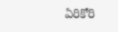ఏరికోరి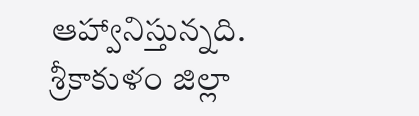ఆహ్వానిస్తున్నది. శ్రీకాకుళం జిల్లా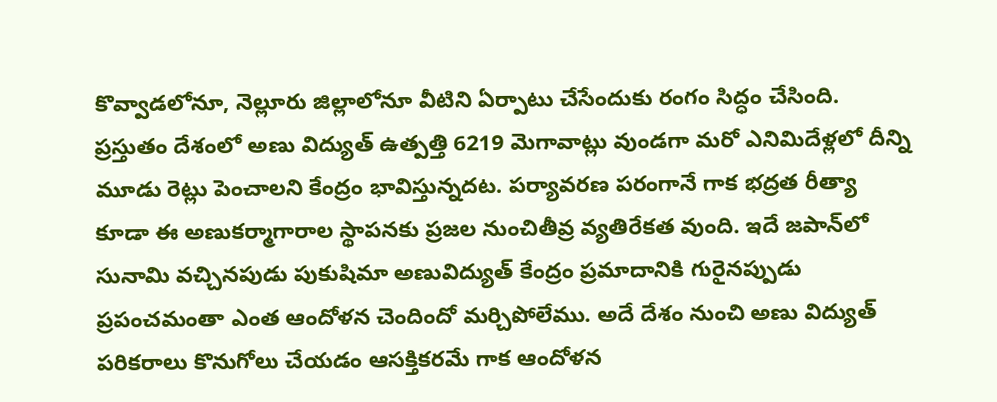కొవ్వాడలోనూ, నెల్లూరు జిల్లాలోనూ వీటిని ఏర్పాటు చేసేందుకు రంగం సిద్ధం చేసింది. ప్రస్తుతం దేశంలో అణు విద్యుత్‌ ఉత్పత్తి 6219 మెగావాట్లు వుండగా మరో ఎనిమిదేళ్లలో దీన్ని మూడు రెట్లు పెంచాలని కేంద్రం భావిస్తున్నదట. పర్యావరణ పరంగానే గాక భద్రత రీత్యా కూడా ఈ అణుకర్మాగారాల స్థాపనకు ప్రజల నుంచితీవ్ర వ్యతిరేకత వుంది. ఇదే జపాన్‌లో సునామి వచ్చినపుడు పుకుషిమా అణువిద్యుత్‌ కేంద్రం ప్రమాదానికి గురైనప్పుడు ప్రపంచమంతా ఎంత ఆందోళన చెందిందో మర్చిపోలేము. అదే దేశం నుంచి అణు విద్యుత్‌ పరికరాలు కొనుగోలు చేయడం ఆసక్తికరమే గాక ఆందోళన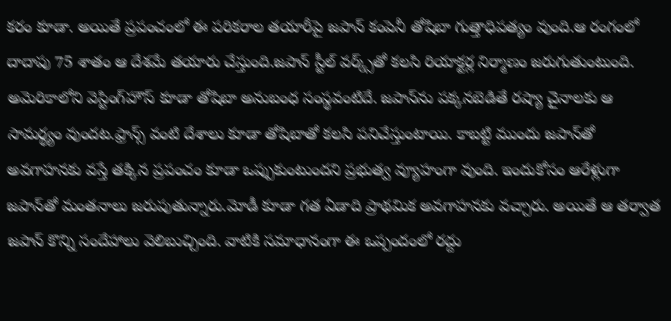కరం కూడా. అయితే ప్రపంచంలో ఈ పరికరాల తయారీపై జపాన్‌ కంపెనీ తోషిబా గుత్తాధిపత్యం వుంది.ఆ రంగంలో దాదాపు 75 శాతం ఆ దేశమే తయారు చేస్తుంది.జపాన్‌ స్టీల్‌ వర్క్స్‌తో కలసి రియాక్టర్ల నిర్మాణం జరుగుతుంటుంది. అమెరికాలోని వెస్టింగ్‌హౌస్‌ కూడా తోషిబా అనుబంధ సంస్థవంటిదే. జపాన్‌ను పక్కనబెడితే రష్యా చైనాలకు ఆ సామర్థ్యం వుందట.ఫ్రాన్స్‌ వంటి దేశాలు కూడా తోషిబాతో కలసి పనిచేస్తుంటాయి. కాబట్టి ముందు జపాన్‌తో అవగాహనకు వస్తే తక్కిన ప్రపంచం కూడా ఒప్పుకుంటుందని ప్రభుత్వ వ్యూహంగా వుంది. ఇందుకోసం ఆరేళ్లుగా జపాన్‌తో మంతనాలు జరుపుతున్నారు.మోడీ కూడా గత ఏడాది ప్రాథమిక అవగాహనకు వచ్చారు. అయితే ఆ తర్వాత జపాన్‌ కొన్ని సందేహాలు వెలిబుచ్చింది. వాటికి సమాధానంగా ఈ ఒప్పందంలో రద్దు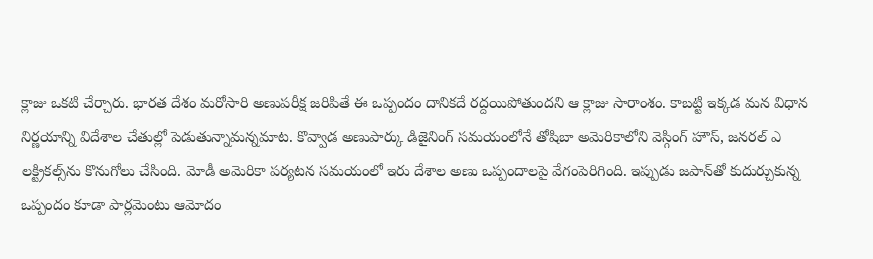క్లాజు ఒకటి చేర్చారు. భారత దేశం మరోసారి అణుపరీక్ష జరిపితే ఈ ఒప్పందం దానికదే రద్దయిపోతుందని ఆ క్లాజు సారాంశం. కాబట్టి ఇక్కడ మన విధాన నిర్ణయాన్ని విదేశాల చేతుల్లో పెడుతున్నామన్నమాట. కొవ్వాడ అణుపార్కు డిజైనింగ్‌ సమయంలోనే తోషిబా అమెరికాలోని వెస్గింగ్‌ హౌస్‌, జనరల్‌ ఎ లక్ట్రికల్స్‌ను కొనుగోలు చేసింది. మోడీ అమెరికా పర్యటన సమయంలో ఇరు దేశాల అణు ఒప్పందాలపై వేగంపెరిగింది. ఇప్పుడు జపాన్‌తో కుదుర్చుకున్న ఒప్పందం కూడా పార్లమెంటు ఆమోదం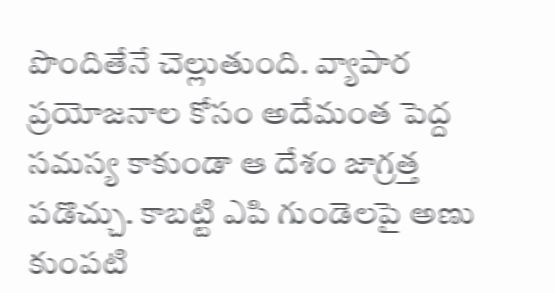పొందితేనే చెల్లుతుంది. వ్యాపార ప్రయోజనాల కోసం అదేమంత పెద్ద సమస్య కాకుండా ఆ దేశం జాగ్రత్త పడొచ్చు. కాబట్టి ఎపి గుండెలపై అణు కుంపటి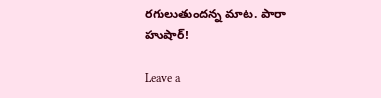రగులుతుందన్న మాట. పారా హుషార్‌!

Leave a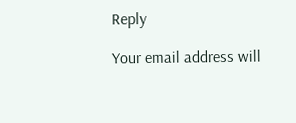Reply

Your email address will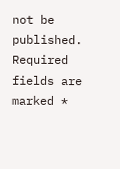not be published. Required fields are marked *